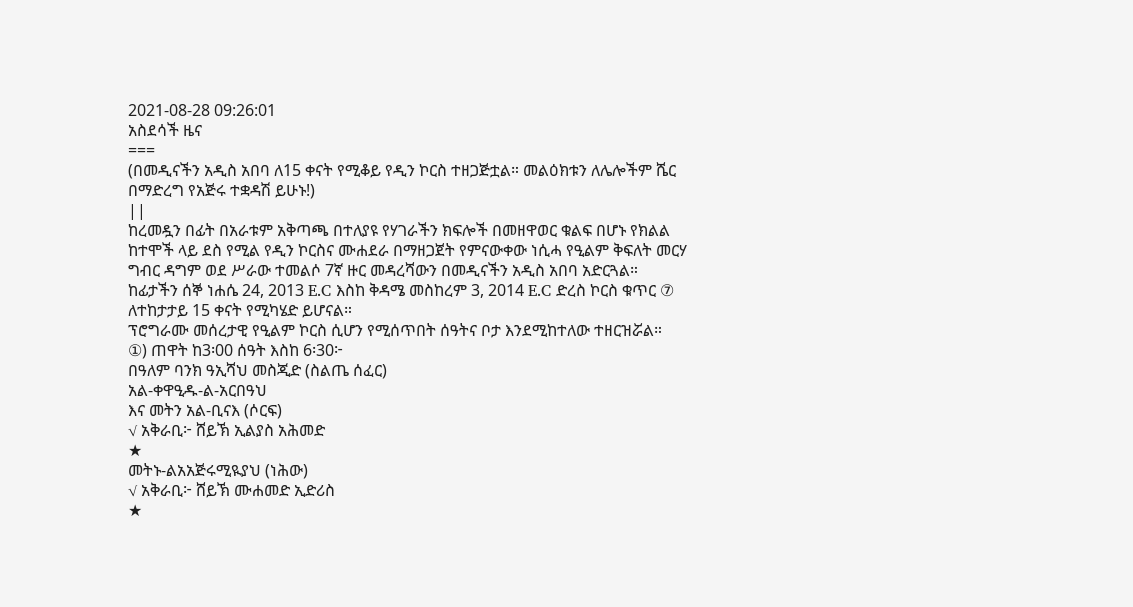2021-08-28 09:26:01
አስደሳች ዜና
===
(በመዲናችን አዲስ አበባ ለ15 ቀናት የሚቆይ የዲን ኮርስ ተዘጋጅቷል። መልዕክቱን ለሌሎችም ሼር በማድረግ የአጅሩ ተቋዳሽ ይሁኑ!)
||
ከረመዷን በፊት በአራቱም አቅጣጫ በተለያዩ የሃገራችን ክፍሎች በመዘዋወር ቁልፍ በሆኑ የክልል ከተሞች ላይ ደስ የሚል የዲን ኮርስና ሙሐደራ በማዘጋጀት የምናውቀው ነሲሓ የዒልም ቅፍለት መርሃ ግብር ዳግም ወደ ሥራው ተመልሶ 7ኛ ዙር መዳረሻውን በመዲናችን አዲስ አበባ አድርጓል።
ከፊታችን ሰኞ ነሐሴ 24, 2013 E.C እስከ ቅዳሜ መስከረም 3, 2014 E.C ድረስ ኮርስ ቁጥር ⑦ ለተከታታይ 15 ቀናት የሚካሄድ ይሆናል።
ፕሮግራሙ መሰረታዊ የዒልም ኮርስ ሲሆን የሚሰጥበት ሰዓትና ቦታ እንደሚከተለው ተዘርዝሯል።
①) ጠዋት ከ3፡00 ሰዓት እስከ 6፡30፦
በዓለም ባንክ ዓኢሻህ መስጂድ (ስልጤ ሰፈር)
አል-ቀዋዒዱ-ል-አርበዓህ
እና መትን አል-ቢናእ (ሶርፍ)
√ አቅራቢ፦ ሸይኽ ኢልያስ አሕመድ
★
መትኑ-ልአአጅሩሚዪያህ (ነሕው)
√ አቅራቢ፦ ሸይኽ ሙሐመድ ኢድሪስ
★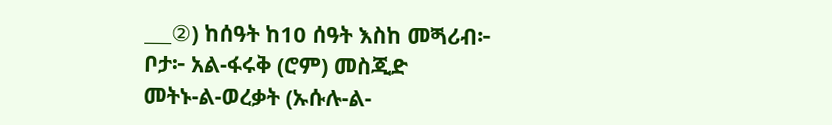___②) ከሰዓት ከ10 ሰዓት እስከ መጝሪብ፦
ቦታ፦ አል-ፋሩቅ (ሮም) መስጂድ
መትኑ-ል-ወረቃት (ኡሱሉ-ል-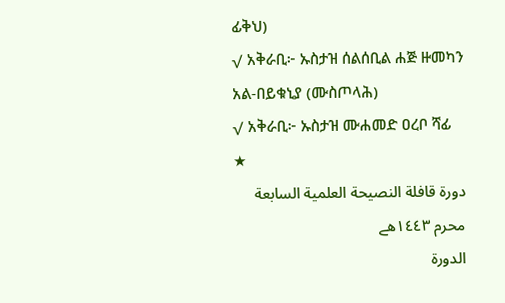ፊቅህ)
√ አቅራቢ፦ ኡስታዝ ሰልሰቢል ሐጅ ዙመካን
አል-በይቁኒያ (ሙስጦላሕ)
√ አቅራቢ፦ ኡስታዝ ሙሐመድ ዐረቦ ሻፊ
★
دورة قافلة النصيحة العلمية السابعة
محرم ١٤٤٣هے
الدورة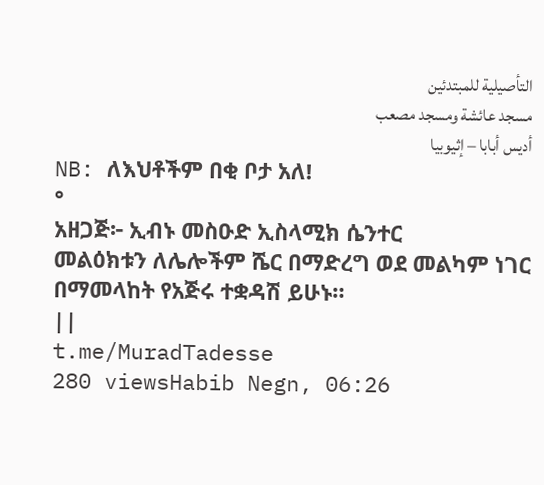التأصيلية للمبتدئين
مسجد عائشة ومسجد مصعب
أديس أبابا – إثيوبيا
NB: ለእህቶችም በቂ ቦታ አለ!
°
አዘጋጅ፦ ኢብኑ መስዑድ ኢስላሚክ ሴንተር
መልዕክቱን ለሌሎችም ሼር በማድረግ ወደ መልካም ነገር በማመላከት የአጅሩ ተቋዳሽ ይሁኑ።
||
t.me/MuradTadesse
280 viewsHabib Negn, 06:26